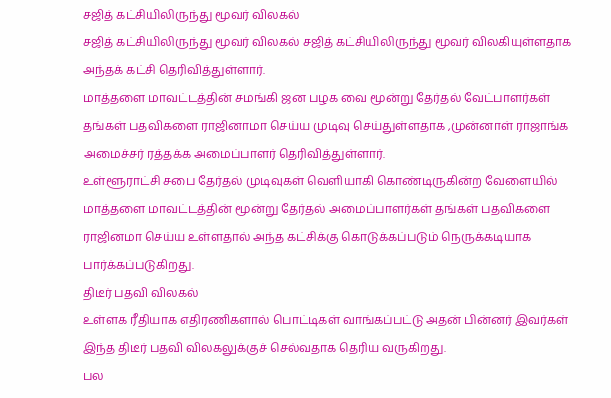சஜித் கட்சியிலிருந்து மூவர் விலகல்
சஜித் கட்சியிலிருந்து மூவர் விலகல் சஜித் கட்சியிலிருந்து மூவர் விலகியுள்ளதாக அந்தக் கட்சி தெரிவித்துள்ளார்.
மாத்தளை மாவட்டத்தின் சமங்கி ஜன பழக வை மூன்று தேர்தல் வேட்பாளர்கள் தங்கள் பதவிகளை ராஜினாமா செய்ய முடிவு செய்துள்ளதாக ,முன்னாள் ராஜாங்க அமைச்சர் ரத்தக்க அமைப்பாளர் தெரிவித்துள்ளார்.
உள்ளூராட்சி சபை தேர்தல் முடிவுகள் வெளியாகி கொண்டிருகின்ற வேளையில் மாத்தளை மாவட்டத்தின் மூன்று தேர்தல் அமைப்பாளர்கள் தங்கள் பதவிகளை
ராஜினமா செய்ய உள்ளதால் அந்த கட்சிக்கு கொடுக்கப்படும் நெருக்கடியாக பார்க்கப்படுகிறது.
திடீர் பதவி விலகல்
உள்ளக ரீதியாக எதிரணிகளால் பொட்டிகள் வாங்கப்பட்டு அதன் பின்னர் இவர்கள் இந்த திடீர் பதவி விலகலுக்குச் செல்வதாக தெரிய வருகிறது.
பல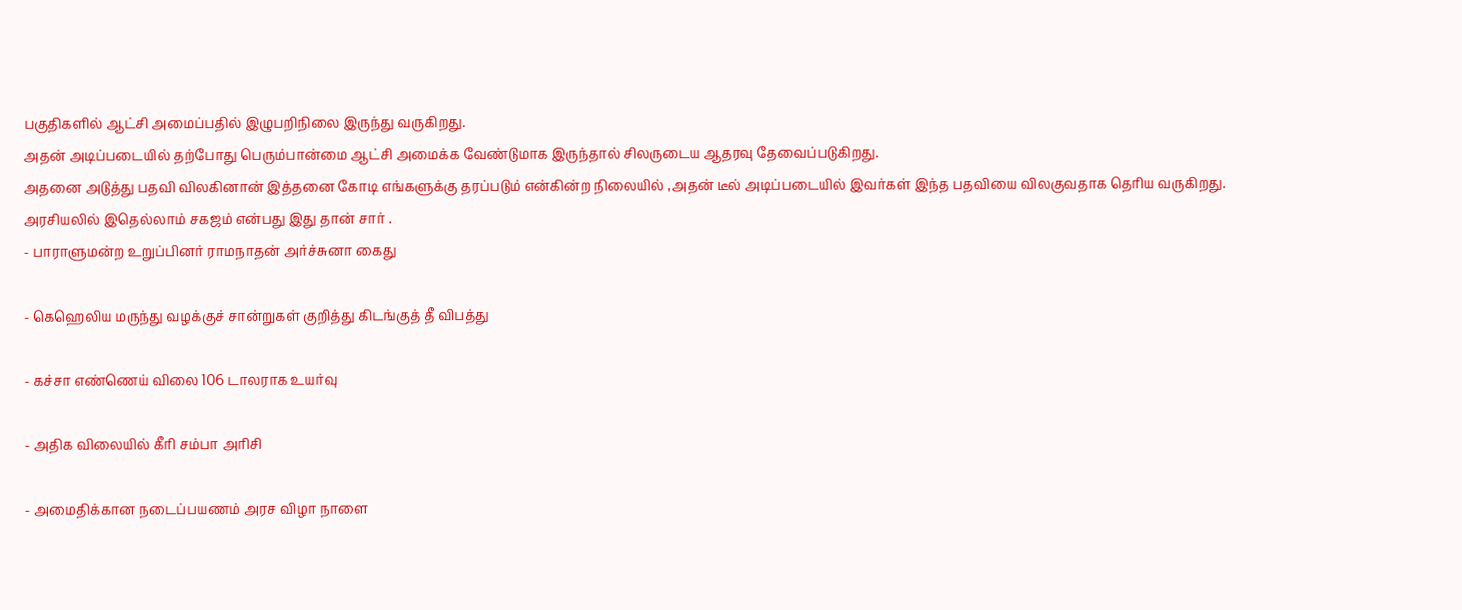பகுதிகளில் ஆட்சி அமைப்பதில் இழுபறிநிலை இருந்து வருகிறது.
அதன் அடிப்படையில் தற்போது பெரும்பான்மை ஆட்சி அமைக்க வேண்டுமாக இருந்தால் சிலருடைய ஆதரவு தேவைப்படுகிறது.
அதனை அடுத்து பதவி விலகினான் இத்தனை கோடி எங்களுக்கு தரப்படும் என்கின்ற நிலையில் ,அதன் டீல் அடிப்படையில் இவர்கள் இந்த பதவியை விலகுவதாக தெரிய வருகிறது.
அரசியலில் இதெல்லாம் சகஜம் என்பது இது தான் சார் .
- பாராளுமன்ற உறுப்பினர் ராமநாதன் அர்ச்சுனா கைது

- கெஹெலிய மருந்து வழக்குச் சான்றுகள் குறித்து கிடங்குத் தீ விபத்து

- கச்சா எண்ணெய் விலை 106 டாலராக உயர்வு

- அதிக விலையில் கீரி சம்பா அரிசி

- அமைதிக்கான நடைப்பயணம் அரச விழா நாளை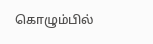கொழும்பில்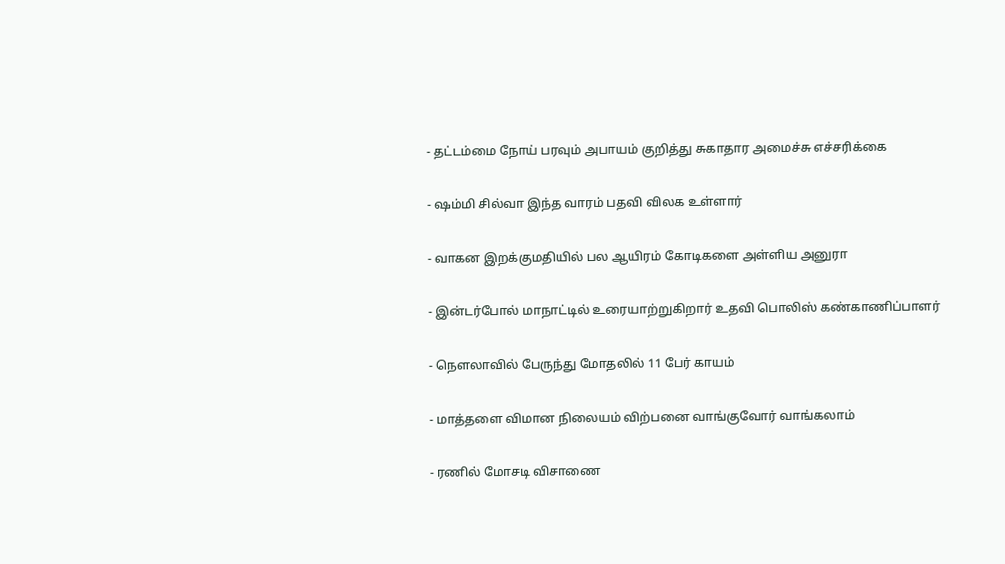- தட்டம்மை நோய் பரவும் அபாயம் குறித்து சுகாதார அமைச்சு எச்சரிக்கை

- ஷம்மி சில்வா இந்த வாரம் பதவி விலக உள்ளார்

- வாகன இறக்குமதியில் பல ஆயிரம் கோடிகளை அள்ளிய அனுரா

- இன்டர்போல் மாநாட்டில் உரையாற்றுகிறார் உதவி பொலிஸ் கண்காணிப்பாளர்

- நௌலாவில் பேருந்து மோதலில் 11 பேர் காயம்

- மாத்தளை விமான நிலையம் விற்பனை வாங்குவோர் வாங்கலாம்

- ரணில் மோசடி விசாணை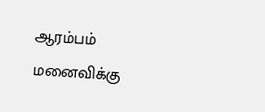ஆரம்பம் மனைவிக்கு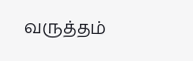வருத்தம்